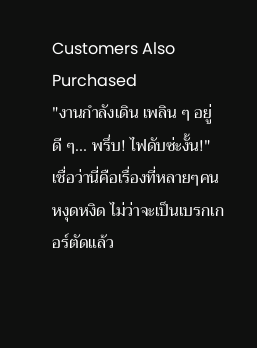Customers Also Purchased
"งานกำลังเดิน เพลิน ๆ อยู่ดี ๆ... พรึ่บ! ไฟดับซ่ะงั้น!" เชื่อว่านี่คือเรื่องที่หลายๆคนหงุดหงิด ไม่ว่าจะเป็นเบรกเกอร์ตัดแล้ว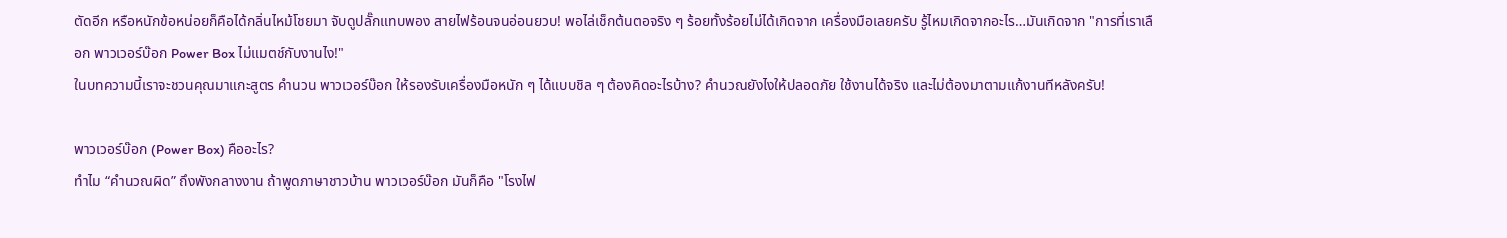ตัดอีก หรือหนักข้อหน่อยก็คือได้กลิ่นไหม้โชยมา จับดูปลั๊กแทบพอง สายไฟร้อนจนอ่อนยวบ! พอไล่เช็กต้นตอจริง ๆ ร้อยทั้งร้อยไม่ได้เกิดจาก เครื่องมือเลยครับ รู้ไหมเกิดจากอะไร…มันเกิดจาก "การที่เราเลือก พาวเวอร์บ๊อก Power Box ไม่แมตช์กับงานไง!"
ในบทความนี้เราจะชวนคุณมาแกะสูตร คำนวน พาวเวอร์บ๊อก ให้รองรับเครื่องมือหนัก ๆ ได้แบบชิล ๆ ต้องคิดอะไรบ้าง? คำนวณยังไงให้ปลอดภัย ใช้งานได้จริง และไม่ต้องมาตามแก้งานทีหลังครับ!

พาวเวอร์บ๊อก (Power Box) คืออะไร?
ทำไม “คำนวณผิด” ถึงพังกลางงาน ถ้าพูดภาษาชาวบ้าน พาวเวอร์บ๊อก มันก็คือ "โรงไฟ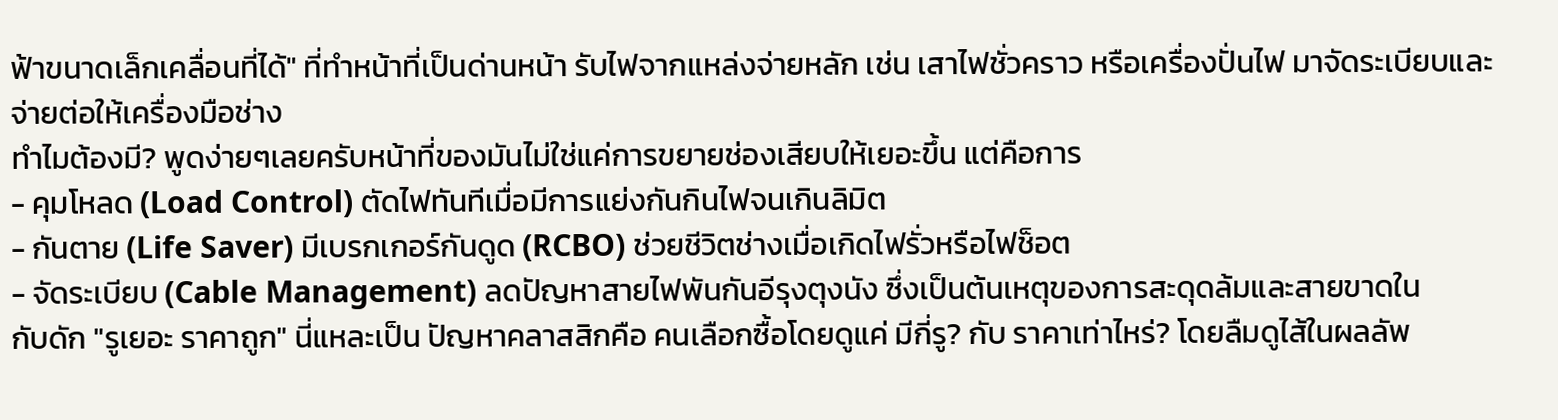ฟ้าขนาดเล็กเคลื่อนที่ได้" ที่ทำหน้าที่เป็นด่านหน้า รับไฟจากแหล่งจ่ายหลัก เช่น เสาไฟชั่วคราว หรือเครื่องปั่นไฟ มาจัดระเบียบและจ่ายต่อให้เครื่องมือช่าง
ทำไมต้องมี? พูดง่ายๆเลยครับหน้าที่ของมันไม่ใช่แค่การขยายช่องเสียบให้เยอะขึ้น แต่คือการ
- คุมโหลด (Load Control) ตัดไฟทันทีเมื่อมีการแย่งกันกินไฟจนเกินลิมิต
- กันตาย (Life Saver) มีเบรกเกอร์กันดูด (RCBO) ช่วยชีวิตช่างเมื่อเกิดไฟรั่วหรือไฟช็อต
- จัดระเบียบ (Cable Management) ลดปัญหาสายไฟพันกันอีรุงตุงนัง ซึ่งเป็นต้นเหตุของการสะดุดล้มและสายขาดใน
กับดัก "รูเยอะ ราคาถูก" นี่แหละเป็น ปัญหาคลาสสิกคือ คนเลือกซื้อโดยดูแค่ มีกี่รู? กับ ราคาเท่าไหร่? โดยลืมดูไส้ในผลลัพ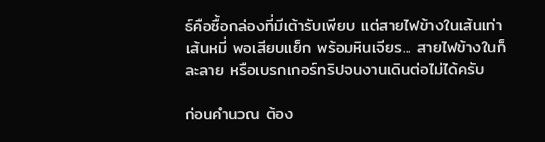ธ์คือซื้อกล่องที่มีเต้ารับเพียบ แต่สายไฟข้างในเส้นเท่าเส้นหมี่ พอเสียบแย็ก พร้อมหินเจียร... สายไฟข้างในก็ละลาย หรือเบรกเกอร์ทริปจนงานเดินต่อไม่ได้ครับ

ก่อนคำนวณ ต้อง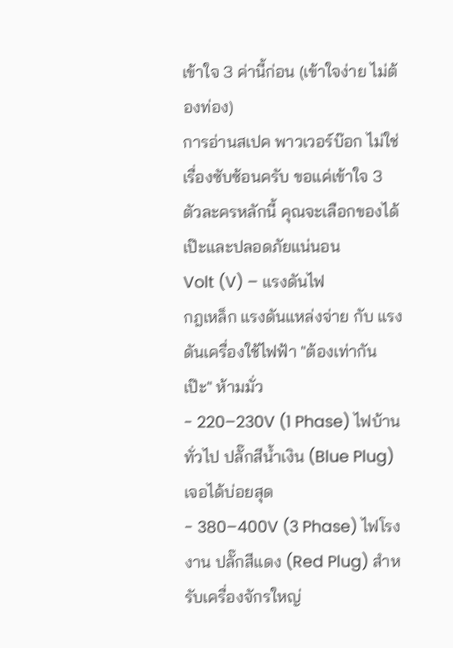เข้าใจ 3 ค่านี้ก่อน (เข้าใจง่าย ไม่ต้องท่อง)
การอ่านสเปค พาวเวอร์บ๊อก ไม่ใช่เรื่องซับซ้อนครับ ขอแค่เข้าใจ 3 ตัวละครหลักนี้ คุณจะเลือกของได้เป๊ะและปลอดภัยแน่นอน
Volt (V) – แรงดันไฟ
กฎเหล็ก แรงดันแหล่งจ่าย กับ แรงดันเครื่องใช้ไฟฟ้า "ต้องเท่ากันเป๊ะ" ห้ามมั่ว
- 220–230V (1 Phase) ไฟบ้านทั่วไป ปลั๊กสีน้ำเงิน (Blue Plug) เจอได้บ่อยสุด
- 380–400V (3 Phase) ไฟโรงงาน ปลั๊กสีแดง (Red Plug) สำหรับเครื่องจักรใหญ่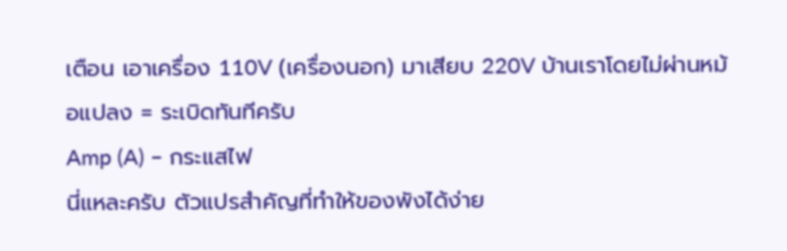เตือน เอาเครื่อง 110V (เครื่องนอก) มาเสียบ 220V บ้านเราโดยไม่ผ่านหม้อแปลง = ระเบิดทันทีครับ
Amp (A) – กระแสไฟ
นี่แหละครับ ตัวแปรสำคัญที่ทำให้ของพังได้ง่าย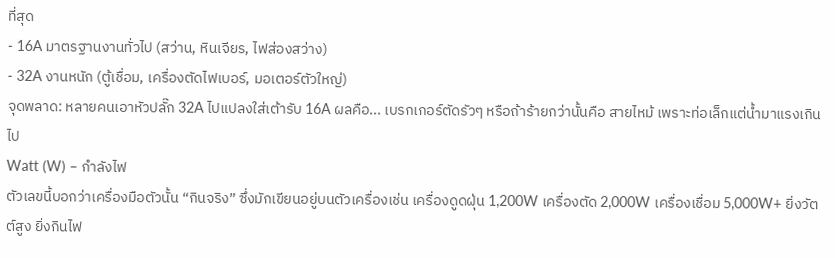ที่สุด
- 16A มาตรฐานงานทั่วไป (สว่าน, หินเจียร, ไฟส่องสว่าง)
- 32A งานหนัก (ตู้เชื่อม, เครื่องตัดไฟเบอร์, มอเตอร์ตัวใหญ่)
จุดพลาด: หลายคนเอาหัวปลั๊ก 32A ไปแปลงใส่เต้ารับ 16A ผลคือ... เบรกเกอร์ตัดรัวๆ หรือถ้าร้ายกว่านั้นคือ สายไหม้ เพราะท่อเล็กแต่น้ำมาแรงเกินไป
Watt (W) – กำลังไฟ
ตัวเลขนี้บอกว่าเครื่องมือตัวนั้น “กินจริง” ซึ่งมักเขียนอยู่บนตัวเครื่องเช่น เครื่องดูดฝุ่น 1,200W เครื่องตัด 2,000W เครื่องเชื่อม 5,000W+ ยิ่งวัตต์สูง ยิ่งกินไฟ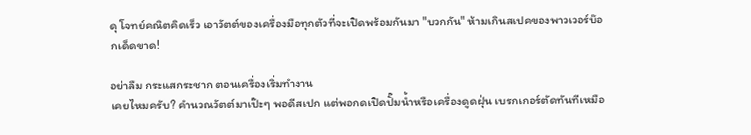ดุ โจทย์คณิตคิดเร็ว เอาวัตต์ของเครื่องมือทุกตัวที่จะเปิดพร้อมกันมา "บวกกัน" ห้ามเกินสเปคของพาวเวอร์บ๊อกเด็ดขาด!

อย่าลืม กระแสกระชาก ตอนเครื่องเริ่มทำงาน
เคยไหมครับ? คำนวณวัตต์มาเป๊ะๆ พอดีสเปก แต่พอกดเปิดปั๊มน้ำหรือเครื่องดูดฝุ่น เบรกเกอร์ตัดทันทีเหมือ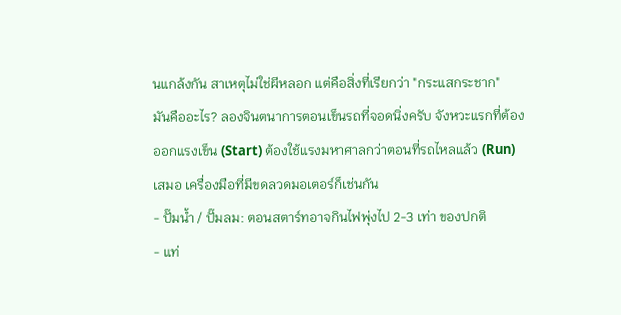นแกล้งกัน สาเหตุไม่ใช่ผีหลอก แต่คือสิ่งที่เรียกว่า "กระแสกระชาก"
มันคืออะไร? ลองจินตนาการตอนเข็นรถที่จอดนิ่งครับ จังหวะแรกที่ต้องออกแรงเข็น (Start) ต้องใช้แรงมหาศาลกว่าตอนที่รถไหลแล้ว (Run) เสมอ เครื่องมือที่มีขดลวดมอเตอร์ก็เช่นกัน
- ปั๊มน้ำ / ปั๊มลม: ตอนสตาร์ทอาจกินไฟพุ่งไป 2-3 เท่า ของปกติ
- แท่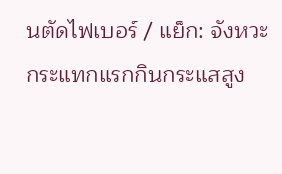นตัดไฟเบอร์ / แย็ก: จังหวะกระแทกแรกกินกระแสสูง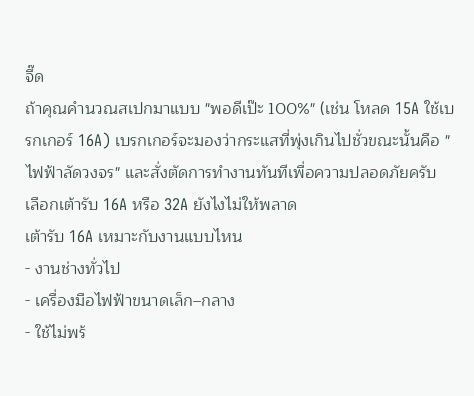จี๊ด
ถ้าคุณคำนวณสเปกมาแบบ "พอดีเป๊ะ 100%" (เช่น โหลด 15A ใช้เบรกเกอร์ 16A) เบรกเกอร์จะมองว่ากระแสที่พุ่งเกินไปชั่วขณะนั้นคือ "ไฟฟ้าลัดวงจร" และสั่งตัดการทำงานทันทีเพื่อความปลอดภัยครับ
เลือกเต้ารับ 16A หรือ 32A ยังไงไม่ให้พลาด
เต้ารับ 16A เหมาะกับงานแบบไหน
- งานช่างทั่วไป
- เครื่องมือไฟฟ้าขนาดเล็ก–กลาง
- ใช้ไม่พร้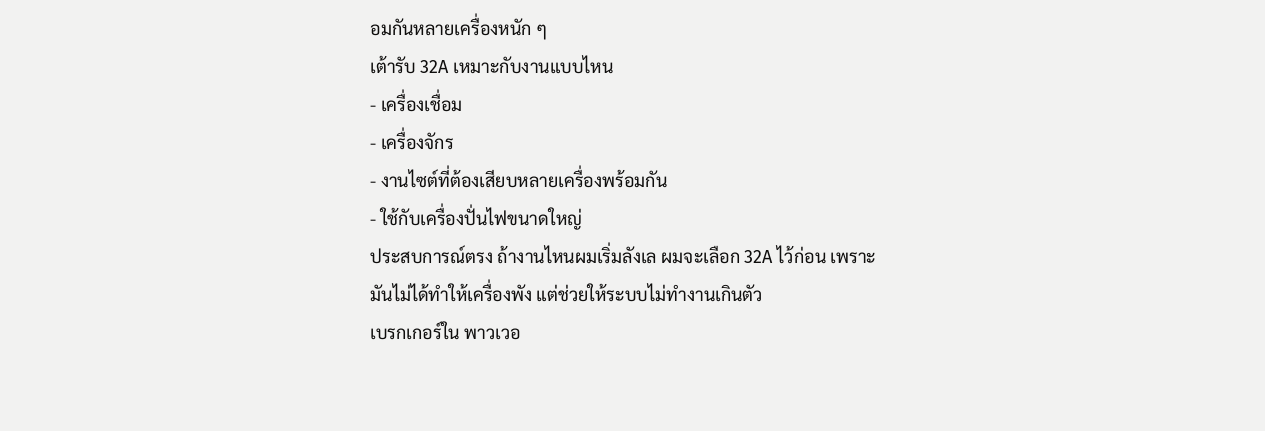อมกันหลายเครื่องหนัก ๆ
เต้ารับ 32A เหมาะกับงานแบบไหน
- เครื่องเชื่อม
- เครื่องจักร
- งานไซต์ที่ต้องเสียบหลายเครื่องพร้อมกัน
- ใช้กับเครื่องปั่นไฟขนาดใหญ่
ประสบการณ์ตรง ถ้างานไหนผมเริ่มลังเล ผมจะเลือก 32A ไว้ก่อน เพราะมันไม่ได้ทำให้เครื่องพัง แต่ช่วยให้ระบบไม่ทำงานเกินตัว
เบรกเกอร์ใน พาวเวอ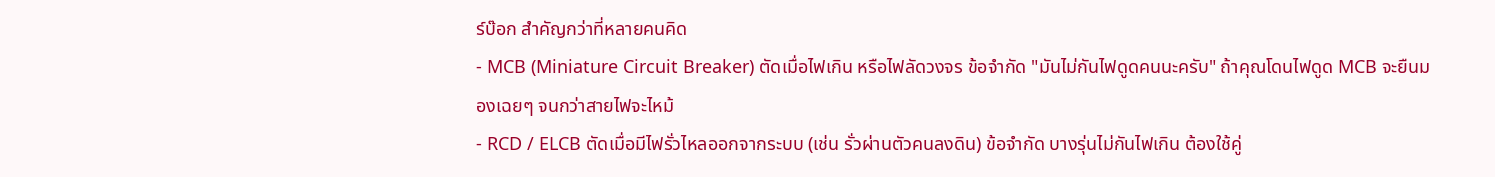ร์บ๊อก สำคัญกว่าที่หลายคนคิด
- MCB (Miniature Circuit Breaker) ตัดเมื่อไฟเกิน หรือไฟลัดวงจร ข้อจำกัด "มันไม่กันไฟดูดคนนะครับ" ถ้าคุณโดนไฟดูด MCB จะยืนมองเฉยๆ จนกว่าสายไฟจะไหม้
- RCD / ELCB ตัดเมื่อมีไฟรั่วไหลออกจากระบบ (เช่น รั่วผ่านตัวคนลงดิน) ข้อจำกัด บางรุ่นไม่กันไฟเกิน ต้องใช้คู่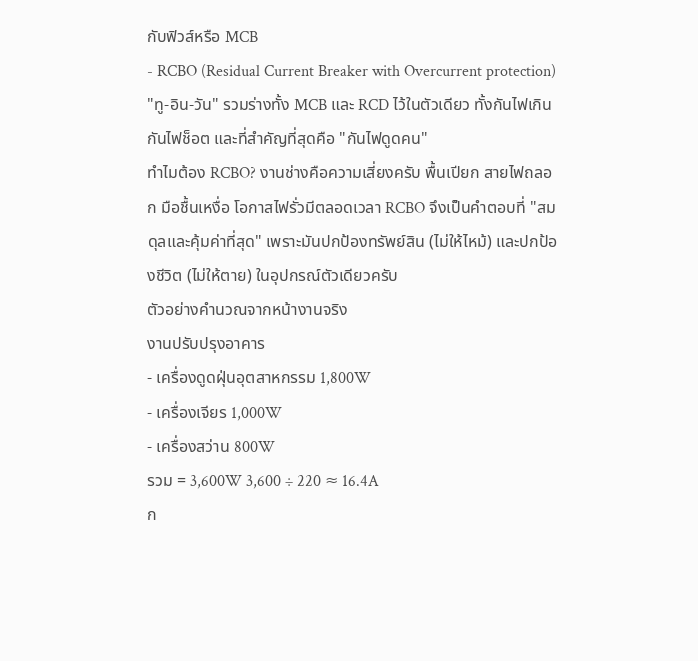กับฟิวส์หรือ MCB
- RCBO (Residual Current Breaker with Overcurrent protection) "ทู-อิน-วัน" รวมร่างทั้ง MCB และ RCD ไว้ในตัวเดียว ทั้งกันไฟเกิน กันไฟช็อต และที่สำคัญที่สุดคือ "กันไฟดูดคน"
ทำไมต้อง RCBO? งานช่างคือความเสี่ยงครับ พื้นเปียก สายไฟถลอก มือชื้นเหงื่อ โอกาสไฟรั่วมีตลอดเวลา RCBO จึงเป็นคำตอบที่ "สมดุลและคุ้มค่าที่สุด" เพราะมันปกป้องทรัพย์สิน (ไม่ให้ไหม้) และปกป้องชีวิต (ไม่ให้ตาย) ในอุปกรณ์ตัวเดียวครับ
ตัวอย่างคำนวณจากหน้างานจริง
งานปรับปรุงอาคาร
- เครื่องดูดฝุ่นอุตสาหกรรม 1,800W
- เครื่องเจียร 1,000W
- เครื่องสว่าน 800W
รวม = 3,600W 3,600 ÷ 220 ≈ 16.4A
ก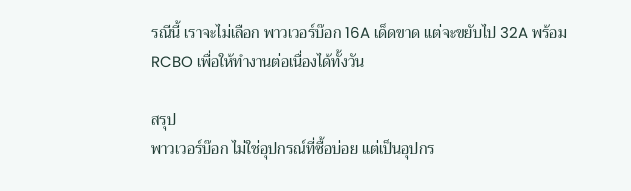รณีนี้ เราจะไม่เลือก พาวเวอร์บ๊อก 16A เด็ดขาด แต่จะขยับไป 32A พร้อม RCBO เพื่อให้ทำงานต่อเนื่องได้ทั้งวัน

สรุป
พาวเวอร์บ๊อก ไม่ใช่อุปกรณ์ที่ซื้อบ่อย แต่เป็นอุปกร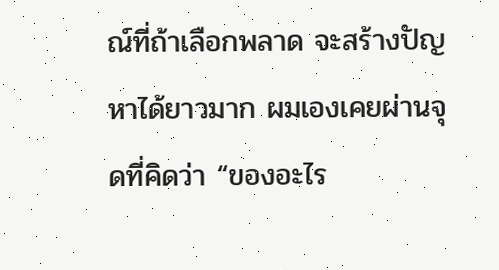ณ์ที่ถ้าเลือกพลาด จะสร้างปัญหาได้ยาวมาก ผมเองเคยผ่านจุดที่คิดว่า “ของอะไร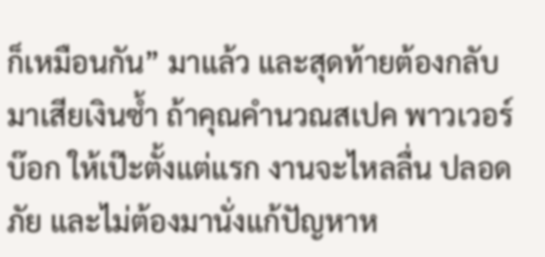ก็เหมือนกัน” มาแล้ว และสุดท้ายต้องกลับมาเสียเงินซ้ำ ถ้าคุณคำนวณสเปค พาวเวอร์บ๊อก ให้เป๊ะตั้งแต่แรก งานจะไหลลื่น ปลอดภัย และไม่ต้องมานั่งแก้ปัญหาห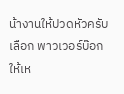น้างานให้ปวดหัวครับ
เลือก พาวเวอร์บ๊อก ให้เห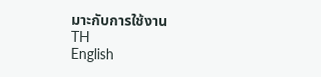มาะกับการใช้งาน
TH
English